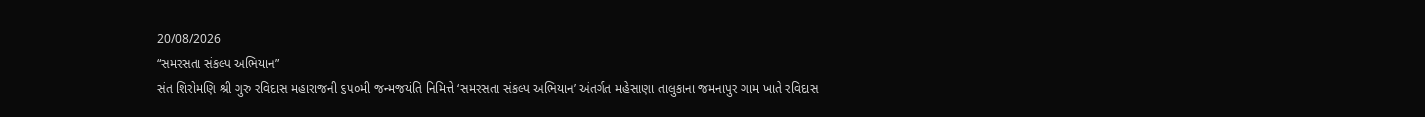20/08/2026
“સમરસતા સંકલ્પ અભિયાન”
સંત શિરોમણિ શ્રી ગુરુ રવિદાસ મહારાજની ૬૫૦મી જન્મજયંતિ નિમિત્તે ‘સમરસતા સંકલ્પ અભિયાન’ અંતર્ગત મહેસાણા તાલુકાના જમનાપુર ગામ ખાતે રવિદાસ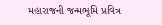મહારાજની જન્મભૂમિ પ્રવિત્ર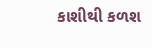કાશીથી કળશ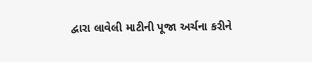દ્વારા લાવેલી માટીની પૂજા અર્ચના કરીને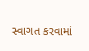સ્વાગત કરવામાં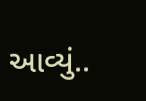આવ્યું..